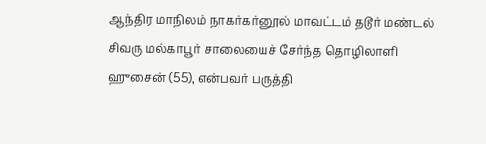ஆந்திர மாநிலம் நாகர்கர்னூல் மாவட்டம் தடூர் மண்டல் சிவரு மல்காபூர் சாலையைச் சேர்ந்த தொழிலாளி ஹுசைன் (55), என்பவர் பருத்தி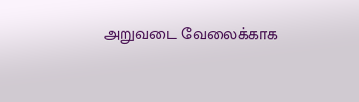அறுவடை வேலைக்காக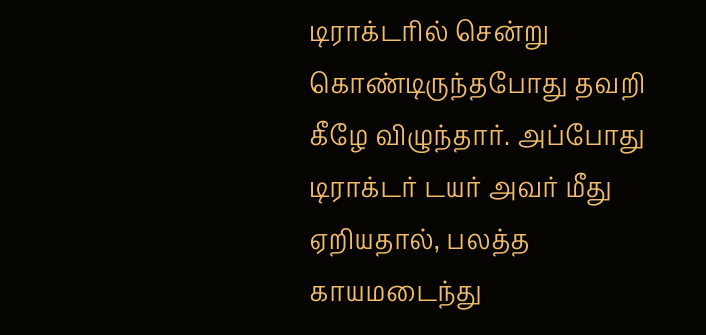டிராக்டரில் சென்று கொண்டிருந்தபோது தவறி கீழே விழுந்தார். அப்போது டிராக்டர் டயர் அவர் மீது ஏறியதால், பலத்த காயமடைந்து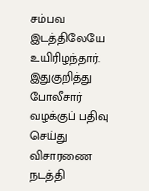சம்பவ இடத்திலேயே உயிரிழந்தார். இதுகுறித்து போலீசார் வழக்குப் பதிவு செய்து விசாரணை நடத்தி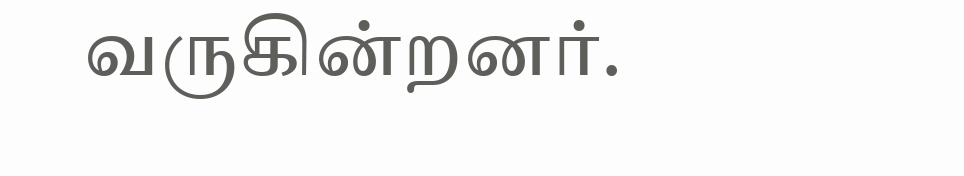வருகின்றனர்.